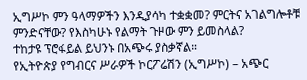ኢግሥኮ ምን ዓላማዎችን እንዲያሳካ ተቋቋመ? ምርትና አገልግሎቶቹ ምንድናቸው? የእስካሁኑ የልማት ጉዞው ምን ይመስላል?
ተከታዩ ፕሮፋይል ይህንኑ በአጭሩ ያስቃኛል።
የኢትዮጵያ የግብርና ሥራዎች ኮርፖሬሽን (ኢግሥኮ) – አጭር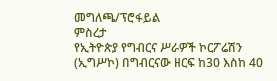መግለጫ/ፕሮፋይል
ምስረታ
የኢትዮጵያ የግብርና ሥራዎች ኮርፖሬሽን (ኢግሥኮ) በግብርናው ዘርፍ ከ30 እስከ 40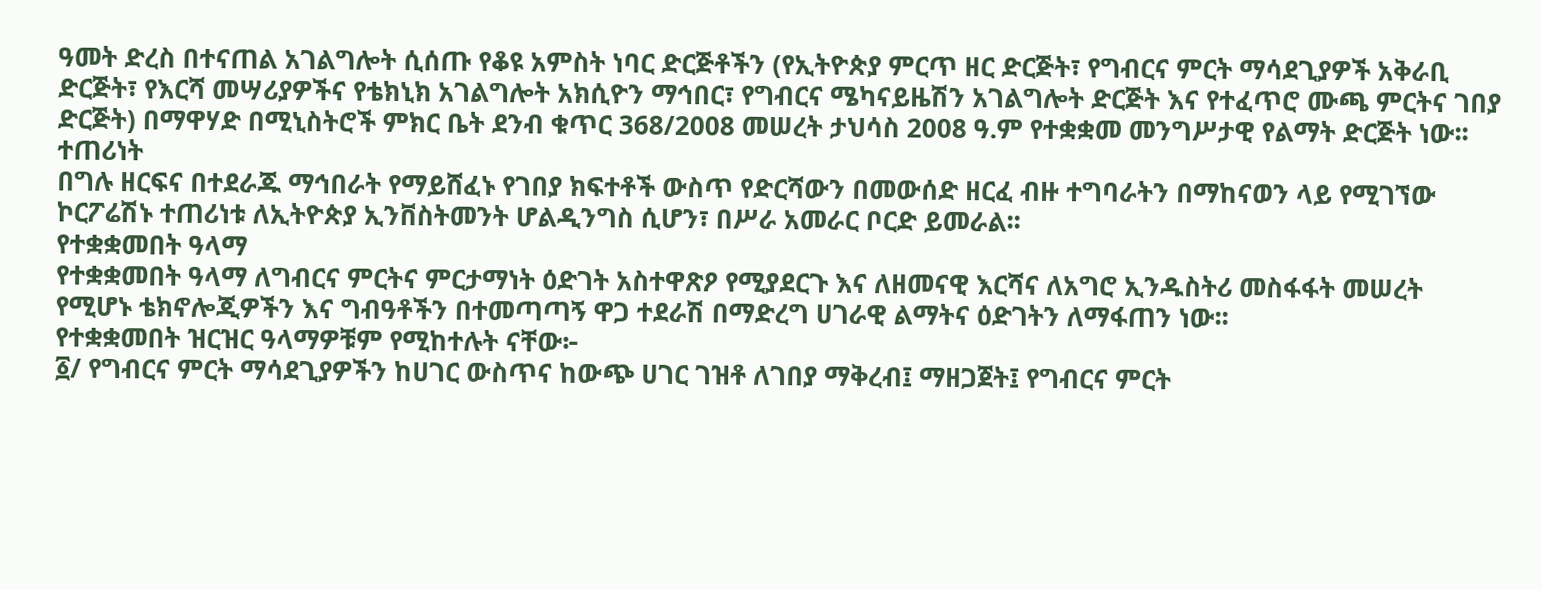ዓመት ድረስ በተናጠል አገልግሎት ሲሰጡ የቆዩ አምስት ነባር ድርጅቶችን (የኢትዮጵያ ምርጥ ዘር ድርጅት፣ የግብርና ምርት ማሳደጊያዎች አቅራቢ ድርጅት፣ የእርሻ መሣሪያዎችና የቴክኒክ አገልግሎት አክሲዮን ማኅበር፣ የግብርና ሜካናይዜሽን አገልግሎት ድርጅት እና የተፈጥሮ ሙጫ ምርትና ገበያ ድርጅት) በማዋሃድ በሚኒስትሮች ምክር ቤት ደንብ ቁጥር 368/2008 መሠረት ታህሳስ 2008 ዓ.ም የተቋቋመ መንግሥታዊ የልማት ድርጅት ነው፡፡
ተጠሪነት
በግሉ ዘርፍና በተደራጁ ማኅበራት የማይሸፈኑ የገበያ ክፍተቶች ውስጥ የድርሻውን በመውሰድ ዘርፈ ብዙ ተግባራትን በማከናወን ላይ የሚገኘው ኮርፖሬሽኑ ተጠሪነቱ ለኢትዮጵያ ኢንቨስትመንት ሆልዲንግስ ሲሆን፣ በሥራ አመራር ቦርድ ይመራል፡፡
የተቋቋመበት ዓላማ
የተቋቋመበት ዓላማ ለግብርና ምርትና ምርታማነት ዕድገት አስተዋጽዖ የሚያደርጉ እና ለዘመናዊ እርሻና ለአግሮ ኢንዱስትሪ መስፋፋት መሠረት የሚሆኑ ቴክኖሎጂዎችን እና ግብዓቶችን በተመጣጣኝ ዋጋ ተደራሽ በማድረግ ሀገራዊ ልማትና ዕድገትን ለማፋጠን ነው፡፡
የተቋቋመበት ዝርዝር ዓላማዎቹም የሚከተሉት ናቸው፦
፩/ የግብርና ምርት ማሳደጊያዎችን ከሀገር ውስጥና ከውጭ ሀገር ገዝቶ ለገበያ ማቅረብ፤ ማዘጋጀት፤ የግብርና ምርት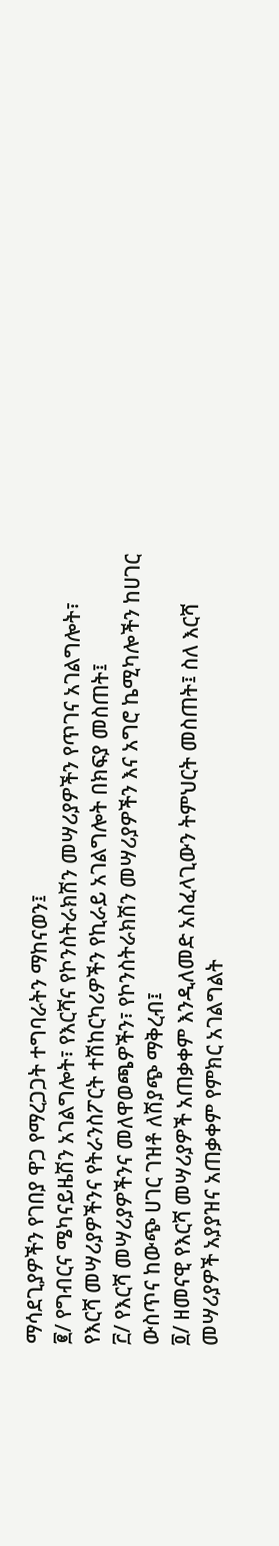ማሳደጊያዎችን የገበያ ዋጋ የማረጋጋት ተግባራትን ማከናወን፤
፪/ የግብርና ሜካናይዜሽን አገልግሎት፣ የእርሻና የኮንስትራክሽን መሣሪያዎችን የጥገና አገልግሎት፣ የእርሻ መሣሪያዎችንና የትራንስፖርት ተሽከርካሪዎችን የኪራይ አገልግሎት በክፍያ መስጠት፤
፫/ የእርሻ መሣሪያዎችንና መለዋወጫዎችን፣ የኮንስትራክሽን መሣሪያዎችን እና አግሮ ኬሚካሎችን ከሀገር ውስጥና ከውጭ ሀገር ገዝቶ ለሽያጭ ማቅረብ፤
፬/ ዘመናዊ የእርሻ መሣሪያዎች አጠቃቀም እንዲለመድ አስፈላጊውን ትምህርት መስጠት፤ ስለ እርሻ መሣሪያዎች አያያዝና አጠቃቀም የምክር አገልግልት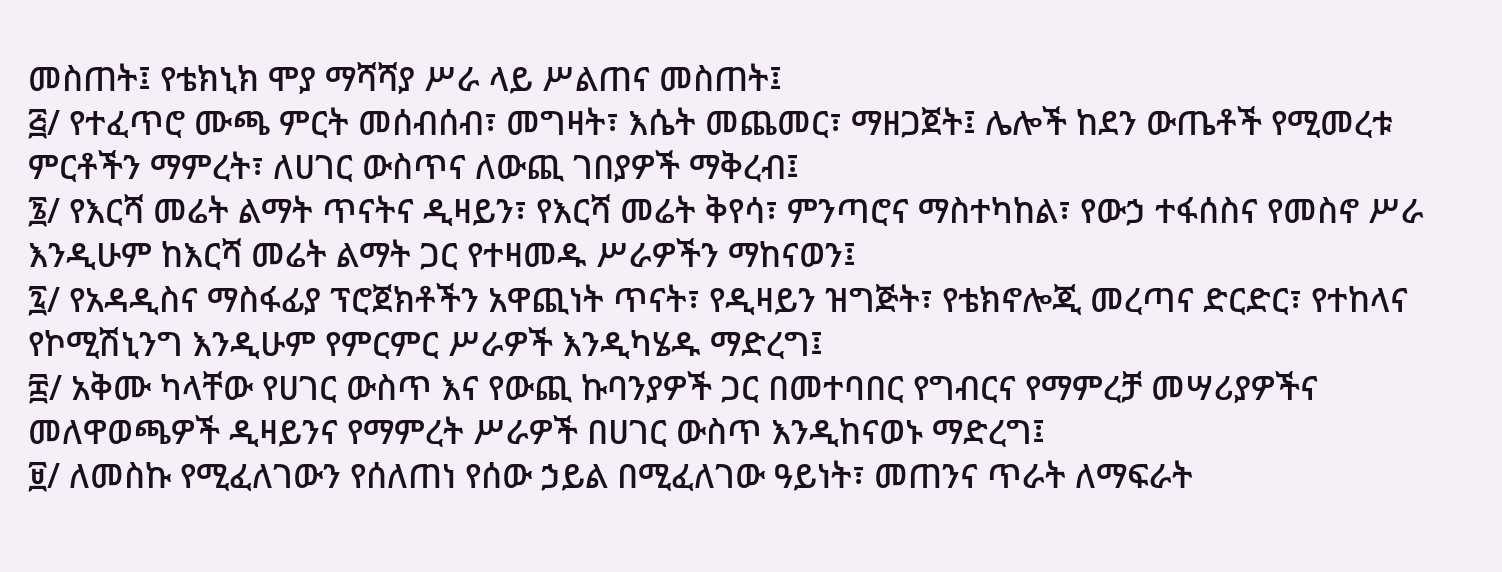መስጠት፤ የቴክኒክ ሞያ ማሻሻያ ሥራ ላይ ሥልጠና መስጠት፤
፭/ የተፈጥሮ ሙጫ ምርት መሰብሰብ፣ መግዛት፣ እሴት መጨመር፣ ማዘጋጀት፤ ሌሎች ከደን ውጤቶች የሚመረቱ ምርቶችን ማምረት፣ ለሀገር ውስጥና ለውጪ ገበያዎች ማቅረብ፤
፮/ የእርሻ መሬት ልማት ጥናትና ዲዛይን፣ የእርሻ መሬት ቅየሳ፣ ምንጣሮና ማስተካከል፣ የውኃ ተፋሰስና የመስኖ ሥራ እንዲሁም ከእርሻ መሬት ልማት ጋር የተዛመዱ ሥራዎችን ማከናወን፤
፯/ የአዳዲስና ማስፋፊያ ፕሮጀክቶችን አዋጪነት ጥናት፣ የዲዛይን ዝግጅት፣ የቴክኖሎጂ መረጣና ድርድር፣ የተከላና የኮሚሽኒንግ እንዲሁም የምርምር ሥራዎች እንዲካሄዱ ማድረግ፤
፰/ አቅሙ ካላቸው የሀገር ውስጥ እና የውጪ ኩባንያዎች ጋር በመተባበር የግብርና የማምረቻ መሣሪያዎችና መለዋወጫዎች ዲዛይንና የማምረት ሥራዎች በሀገር ውስጥ እንዲከናወኑ ማድረግ፤
፱/ ለመስኩ የሚፈለገውን የሰለጠነ የሰው ኃይል በሚፈለገው ዓይነት፣ መጠንና ጥራት ለማፍራት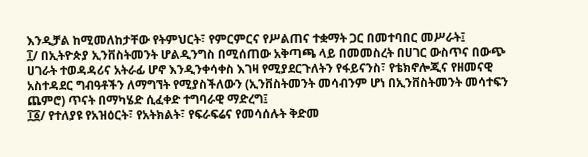እንዲቻል ከሚመለከታቸው የትምህርት፣ የምርምርና የሥልጠና ተቋማት ጋር በመተባበር መሥራት፤
፲/ በኢትዮጵያ ኢንቨስትመንት ሆልዲንግስ በሚሰጠው አቅጣጫ ላይ በመመስረት በሀገር ውስጥና በውጭ ሀገራት ተወዳዳሪና አትራፊ ሆኖ እንዲንቀሳቀስ እገዛ የሚያደርጉለትን የፋይናንስ፣ የቴክኖሎጂና የዘመናዊ አስተዳደር ግብዓቶችን ለማግኘት የሚያስችለውን (ኢንቨስትመንት መሳብንም ሆነ በኢንቨስትመንት መሳተፍን ጨምሮ) ጥናት በማካሄድ ሲፈቀድ ተግባራዊ ማድረግ፤
፲፩/ የተለያዩ የአዝዕርት፣ የአትክልት፣ የፍራፍሬና የመሳሰሉት ቅድመ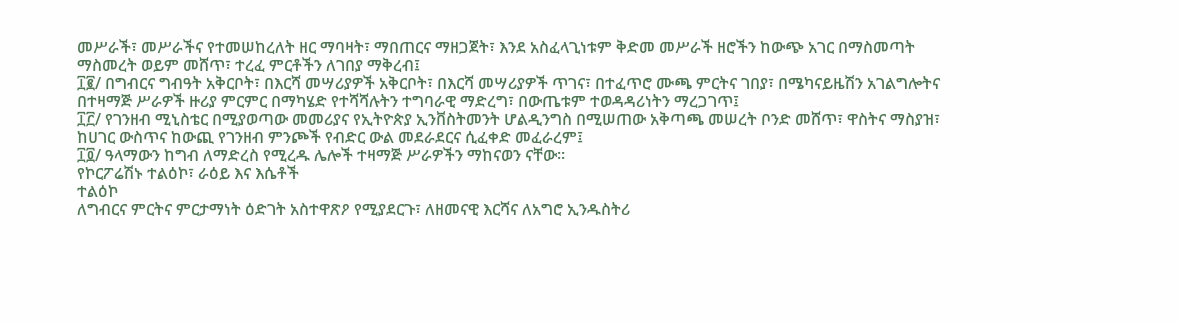መሥራች፣ መሥራችና የተመሠከረለት ዘር ማባዛት፣ ማበጠርና ማዘጋጀት፣ እንደ አስፈላጊነቱም ቅድመ መሥራች ዘሮችን ከውጭ አገር በማስመጣት ማስመረት ወይም መሸጥ፣ ተረፈ ምርቶችን ለገበያ ማቅረብ፤
፲፪/ በግብርና ግብዓት አቅርቦት፣ በእርሻ መሣሪያዎች አቅርቦት፣ በእርሻ መሣሪያዎች ጥገና፣ በተፈጥሮ ሙጫ ምርትና ገበያ፣ በሜካናይዜሽን አገልግሎትና በተዛማጅ ሥራዎች ዙሪያ ምርምር በማካሄድ የተሻሻሉትን ተግባራዊ ማድረግ፣ በውጤቱም ተወዳዳሪነትን ማረጋገጥ፤
፲፫/ የገንዘብ ሚኒስቴር በሚያወጣው መመሪያና የኢትዮጵያ ኢንቨስትመንት ሆልዲንግስ በሚሠጠው አቅጣጫ መሠረት ቦንድ መሸጥ፣ ዋስትና ማስያዝ፣ ከሀገር ውስጥና ከውጪ የገንዘብ ምንጮች የብድር ውል መደራደርና ሲፈቀድ መፈራረም፤
፲፬/ ዓላማውን ከግብ ለማድረስ የሚረዱ ሌሎች ተዛማጅ ሥራዎችን ማከናወን ናቸው፡፡
የኮርፖሬሽኑ ተልዕኮ፣ ራዕይ እና እሴቶች
ተልዕኮ
ለግብርና ምርትና ምርታማነት ዕድገት አስተዋጽዖ የሚያደርጉ፣ ለዘመናዊ እርሻና ለአግሮ ኢንዱስትሪ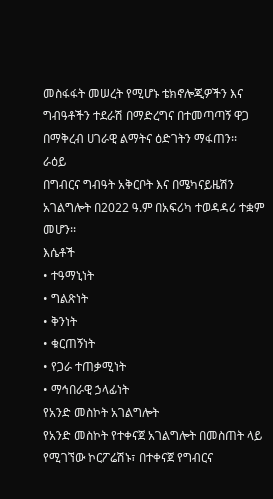መስፋፋት መሠረት የሚሆኑ ቴክኖሎጂዎችን እና ግብዓቶችን ተደራሽ በማድረግና በተመጣጣኝ ዋጋ በማቅረብ ሀገራዊ ልማትና ዕድገትን ማፋጠን፡፡
ራዕይ
በግብርና ግብዓት አቅርቦት እና በሜካናይዜሽን አገልግሎት በ2022 ዓ.ም በአፍሪካ ተወዳዳሪ ተቋም መሆን፡፡
እሴቶች
• ተዓማኒነት
• ግልጽነት
• ቅንነት
• ቁርጠኝነት
• የጋራ ተጠቃሚነት
• ማኅበራዊ ኃላፊነት
የአንድ መስኮት አገልግሎት
የአንድ መስኮት የተቀናጀ አገልግሎት በመስጠት ላይ የሚገኘው ኮርፖሬሽኑ፣ በተቀናጀ የግብርና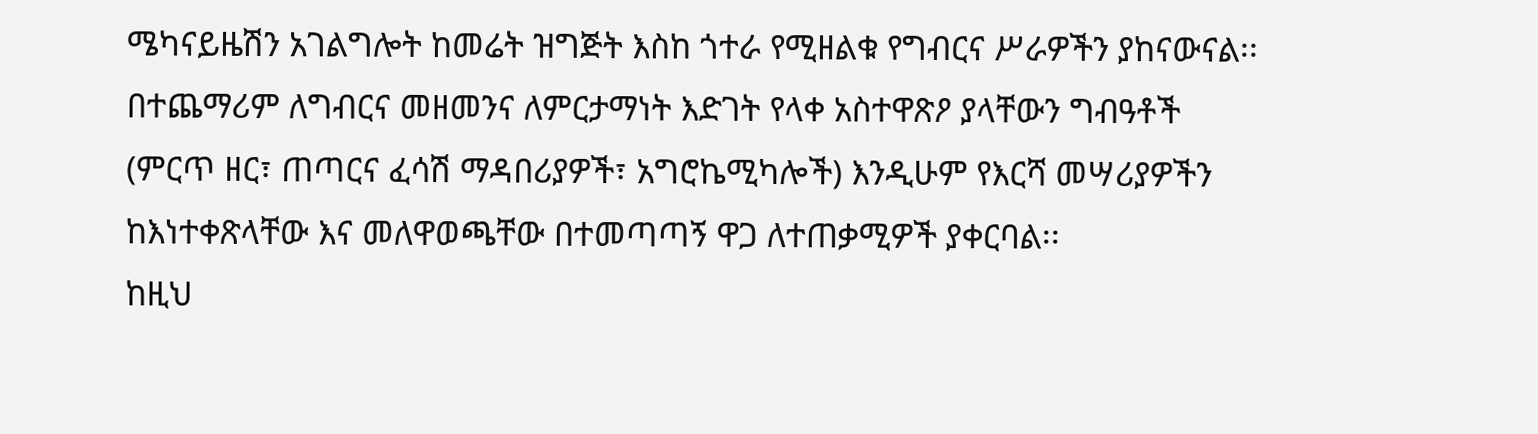ሜካናይዜሽን አገልግሎት ከመሬት ዝግጅት እስከ ጎተራ የሚዘልቁ የግብርና ሥራዎችን ያከናውናል፡፡ በተጨማሪም ለግብርና መዘመንና ለምርታማነት እድገት የላቀ አስተዋጽዖ ያላቸውን ግብዓቶች (ምርጥ ዘር፣ ጠጣርና ፈሳሽ ማዳበሪያዎች፣ አግሮኬሚካሎች) እንዲሁም የእርሻ መሣሪያዎችን ከእነተቀጽላቸው እና መለዋወጫቸው በተመጣጣኝ ዋጋ ለተጠቃሚዎች ያቀርባል፡፡
ከዚህ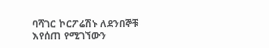ባሻገር ኮርፖሬሽኑ ለደንበኞቹ እየሰጠ የሚገኘውን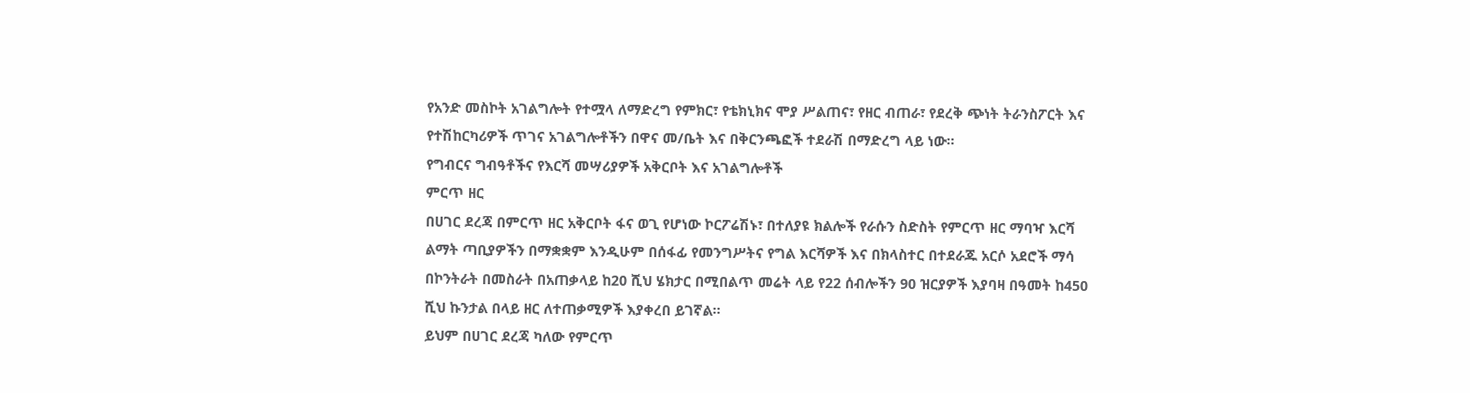የአንድ መስኮት አገልግሎት የተሟላ ለማድረግ የምክር፣ የቴክኒክና ሞያ ሥልጠና፣ የዘር ብጠራ፣ የደረቅ ጭነት ትራንስፖርት እና የተሽከርካሪዎች ጥገና አገልግሎቶችን በዋና መ/ቤት እና በቅርንጫፎች ተደራሽ በማድረግ ላይ ነው።
የግብርና ግብዓቶችና የእርሻ መሣሪያዎች አቅርቦት እና አገልግሎቶች
ምርጥ ዘር
በሀገር ደረጃ በምርጥ ዘር አቅርቦት ፋና ወጊ የሆነው ኮርፖሬሽኑ፣ በተለያዩ ክልሎች የራሱን ስድስት የምርጥ ዘር ማባዣ እርሻ ልማት ጣቢያዎችን በማቋቋም እንዲሁም በሰፋፊ የመንግሥትና የግል እርሻዎች እና በክላስተር በተደራጁ አርሶ አደሮች ማሳ በኮንትራት በመስራት በአጠቃላይ ከ20 ሺህ ሄክታር በሚበልጥ መሬት ላይ የ22 ሰብሎችን 90 ዝርያዎች እያባዛ በዓመት ከ450 ሺህ ኩንታል በላይ ዘር ለተጠቃሚዎች እያቀረበ ይገኛል፡፡
ይህም በሀገር ደረጃ ካለው የምርጥ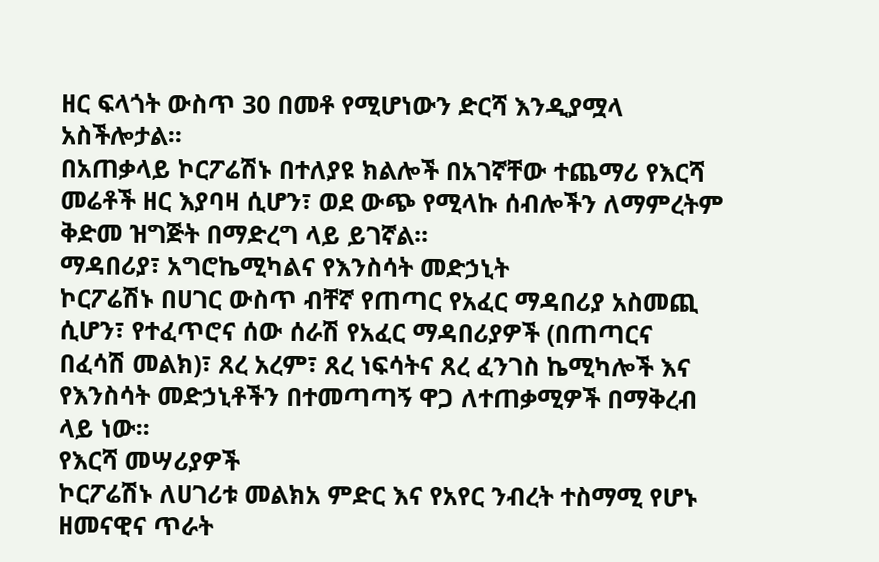ዘር ፍላጎት ውስጥ 30 በመቶ የሚሆነውን ድርሻ እንዲያሟላ አስችሎታል፡፡
በአጠቃላይ ኮርፖሬሽኑ በተለያዩ ክልሎች በአገኛቸው ተጨማሪ የእርሻ መሬቶች ዘር እያባዛ ሲሆን፣ ወደ ውጭ የሚላኩ ሰብሎችን ለማምረትም ቅድመ ዝግጅት በማድረግ ላይ ይገኛል፡፡
ማዳበሪያ፣ አግሮኬሚካልና የእንስሳት መድኃኒት
ኮርፖሬሽኑ በሀገር ውስጥ ብቸኛ የጠጣር የአፈር ማዳበሪያ አስመጪ ሲሆን፣ የተፈጥሮና ሰው ሰራሽ የአፈር ማዳበሪያዎች (በጠጣርና በፈሳሽ መልክ)፣ ጸረ አረም፣ ጸረ ነፍሳትና ጸረ ፈንገስ ኬሚካሎች እና የእንስሳት መድኃኒቶችን በተመጣጣኝ ዋጋ ለተጠቃሚዎች በማቅረብ ላይ ነው፡፡
የእርሻ መሣሪያዎች
ኮርፖሬሽኑ ለሀገሪቱ መልክአ ምድር እና የአየር ንብረት ተስማሚ የሆኑ ዘመናዊና ጥራት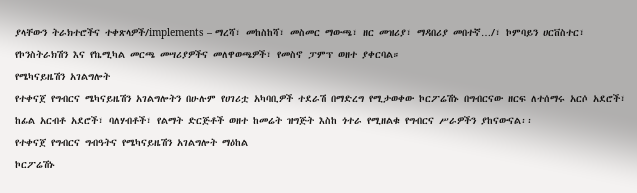ያላቸውን ትራክተሮችና ተቀጽላዎች/implements – ማረሻ፣ መከስከሻ፣ መስመር ማውጫ፣ ዘር መዝሪያ፣ ማዳበሪያ መበተኛ…/፣ ኮምባይን ሀርቨስተር፣ የኮንስትራክሽን እና የኬሚካል መርጫ መሣሪያዎችና መለዋወጫዎች፣ የመስኖ ፓምፕ ወዘተ ያቀርባል።
የሜካናይዜሽን አገልግሎት
የተቀናጀ የግብርና ሜካናይዜሽን አገልግሎትን በሁሉም የሀገሪቷ አካባቢዎች ተደራሽ በማድረግ የሚታወቀው ኮርፖሬሽኑ በግብርናው ዘርፍ ለተሰማሩ አርሶ አደሮች፣ ከፊል አርብቶ አደሮች፣ ባለሃብቶች፣ የልማት ድርጅቶች ወዘተ ከመሬት ዝግጅት እስከ ጎተራ የሚዘልቁ የግብርና ሥራዎችን ያከናውናል፡፡
የተቀናጀ የግብርና ግብዓትና የሜካናይዜሽን አገልግሎት ማዕከል
ኮርፖሬሽኑ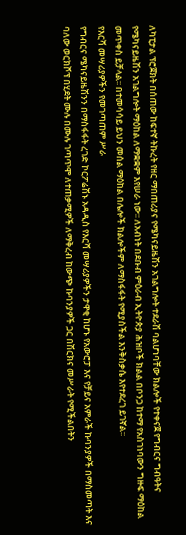ለካፒታል ፕሮጀክት በሰጠው ከፍተኛ ትኩረት የዘር ማበጠሪያና የሜካናይዜሽን አገልግሎት ተደራሽ ባልሆነባቸው ክልሎች የተቀናጀ የግብርና ግብዓትና የሜካናይዜሽን አገልግሎት ማዕከል ለማቋቋም እየሠራ ነው፡፡ ለአብነት በደቡብ ምዕራብ ኢትዮጵያ ሕዝቦች ክልል በቦንጋ ከተማ የአስገነባውን ግዙፍ ማዕከል መጥቀስ ይቻላል፡፡ በተመሳሳይ ይህን መሰል ማዕከል በሌሎች ክልሎችም ለማስፋፋት የሚያስችል እንቅስቃሴ እየተደረገ ይገኛል፡፡
የእርሻ መሣሪያዎችን የመገጣጠም ሥራ
የግብርና ሜካናይዜሽንን በማስፋፋት ረገድ ኮርፖሬሽኑ አዳዲስ የእርሻ መሣሪያዎችን ታዋቂ ከሆኑ የአውሮፓ እና የቻይና አምራች ኩባንያዎች በማስመጣት እና ባለው ወርክሾፕ በሂደት ሙሉ በሙሉ ገጣጥሞ ለተጠቃሚዎች ለማቅረብ ከውጭ ኩባንያዎች ጋር በሽርክና መሥራት የሚችልበትን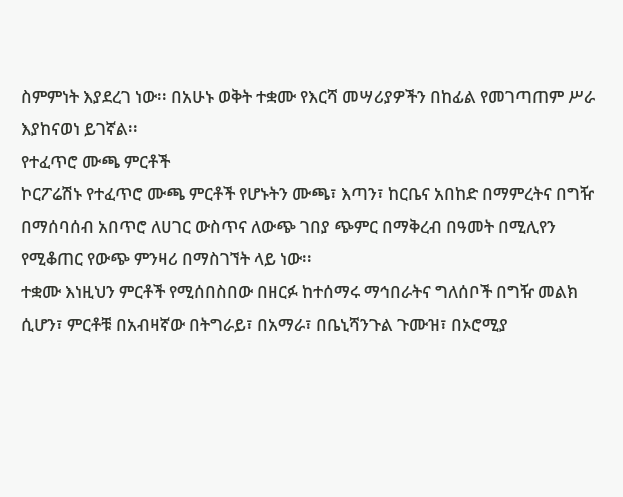ስምምነት እያደረገ ነው፡፡ በአሁኑ ወቅት ተቋሙ የእርሻ መሣሪያዎችን በከፊል የመገጣጠም ሥራ እያከናወነ ይገኛል፡፡
የተፈጥሮ ሙጫ ምርቶች
ኮርፖሬሽኑ የተፈጥሮ ሙጫ ምርቶች የሆኑትን ሙጫ፣ እጣን፣ ከርቤና አበከድ በማምረትና በግዥ በማሰባሰብ አበጥሮ ለሀገር ውስጥና ለውጭ ገበያ ጭምር በማቅረብ በዓመት በሚሊየን የሚቆጠር የውጭ ምንዛሪ በማስገኘት ላይ ነው፡፡
ተቋሙ እነዚህን ምርቶች የሚሰበስበው በዘርፉ ከተሰማሩ ማኅበራትና ግለሰቦች በግዥ መልክ ሲሆን፣ ምርቶቹ በአብዛኛው በትግራይ፣ በአማራ፣ በቤኒሻንጉል ጉሙዝ፣ በኦሮሚያ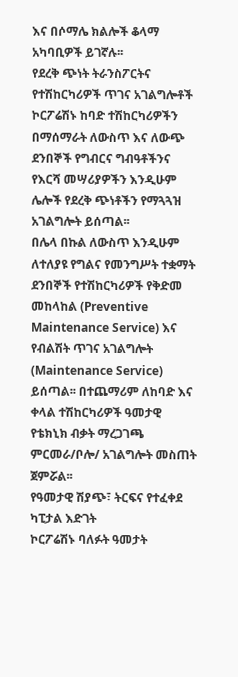እና በሶማሌ ክልሎች ቆላማ አካባቢዎች ይገኛሉ፡፡
የደረቅ ጭነት ትራንስፖርትና የተሽከርካሪዎች ጥገና አገልግሎቶች
ኮርፖሬሽኑ ከባድ ተሽከርካሪዎችን በማሰማራት ለውስጥ እና ለውጭ ደንበኞች የግብርና ግብዓቶችንና የእርሻ መሣሪያዎችን እንዲሁም ሌሎች የደረቅ ጭነቶችን የማጓጓዝ አገልግሎት ይሰጣል፡፡
በሌላ በኩል ለውስጥ እንዲሁም ለተለያዩ የግልና የመንግሥት ተቋማት ደንበኞች የተሽከርካሪዎች የቅድመ መከላከል (Preventive Maintenance Service) እና የብልሽት ጥገና አገልግሎት (Maintenance Service) ይሰጣል፡፡ በተጨማሪም ለከባድ እና ቀላል ተሽከርካሪዎች ዓመታዊ የቴክኒክ ብቃት ማረጋገጫ ምርመራ/ቦሎ/ አገልግሎት መስጠት ጀምሯል፡፡
የዓመታዊ ሽያጭ፣ ትርፍና የተፈቀደ ካፒታል እድገት
ኮርፖሬሽኑ ባለፉት ዓመታት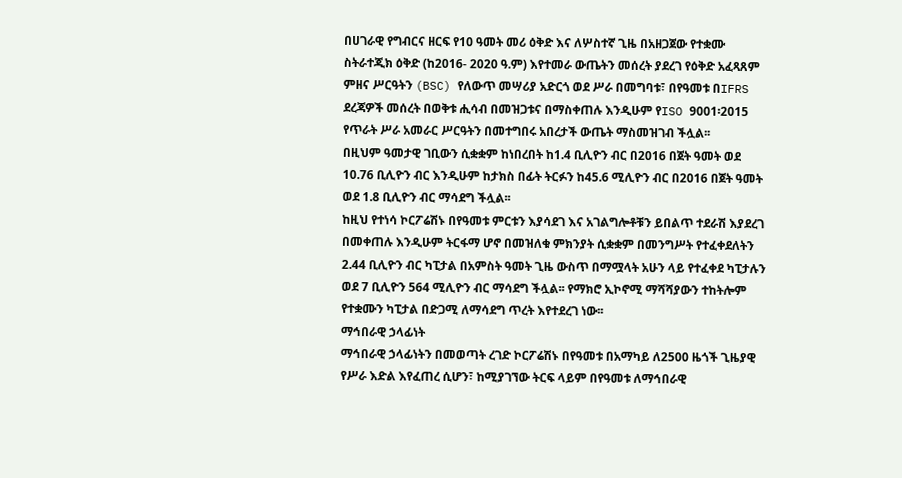በሀገራዊ የግብርና ዘርፍ የ10 ዓመት መሪ ዕቅድ እና ለሦስተኛ ጊዜ በአዘጋጀው የተቋሙ ስትራተጂክ ዕቅድ (ከ2016- 2020 ዓ.ም) እየተመራ ውጤትን መሰረት ያደረገ የዕቅድ አፈጻጸም ምዘና ሥርዓትን (BSC) የለውጥ መሣሪያ አድርጎ ወደ ሥራ በመግባቱ፣ በየዓመቱ በIFRS ደረጃዎች መሰረት በወቅቱ ሒሳብ በመዝጋቱና በማስቀጠሉ እንዲሁም የISO 9001፡2015 የጥራት ሥራ አመራር ሥርዓትን በመተግበሩ አበረታች ውጤት ማስመዝገብ ችሏል፡፡
በዚህም ዓመታዊ ገቢውን ሲቋቋም ከነበረበት ከ1.4 ቢሊዮን ብር በ2016 በጀት ዓመት ወደ 10.76 ቢሊዮን ብር እንዲሁም ከታክስ በፊት ትርፉን ከ45.6 ሚሊዮን ብር በ2016 በጀት ዓመት ወደ 1.8 ቢሊዮን ብር ማሳደግ ችሏል፡፡
ከዚህ የተነሳ ኮርፖሬሽኑ በየዓመቱ ምርቱን እያሳደገ እና አገልግሎቶቹን ይበልጥ ተደራሽ እያደረገ በመቀጠሉ እንዲሁም ትርፋማ ሆኖ በመዝለቁ ምክንያት ሲቋቋም በመንግሥት የተፈቀደለትን 2.44 ቢሊዮን ብር ካፒታል በአምስት ዓመት ጊዜ ውስጥ በማሟላት አሁን ላይ የተፈቀደ ካፒታሉን ወደ 7 ቢሊዮን 564 ሚሊዮን ብር ማሳደግ ችሏል፡፡ የማክሮ ኢኮኖሚ ማሻሻያውን ተከትሎም የተቋሙን ካፒታል በድጋሚ ለማሳደግ ጥረት እየተደረገ ነው፡፡
ማኅበራዊ ኃላፊነት
ማኅበራዊ ኃላፊነትን በመወጣት ረገድ ኮርፖሬሽኑ በየዓመቱ በአማካይ ለ2500 ዜጎች ጊዜያዊ የሥራ እድል እየፈጠረ ሲሆን፣ ከሚያገኘው ትርፍ ላይም በየዓመቱ ለማኅበራዊ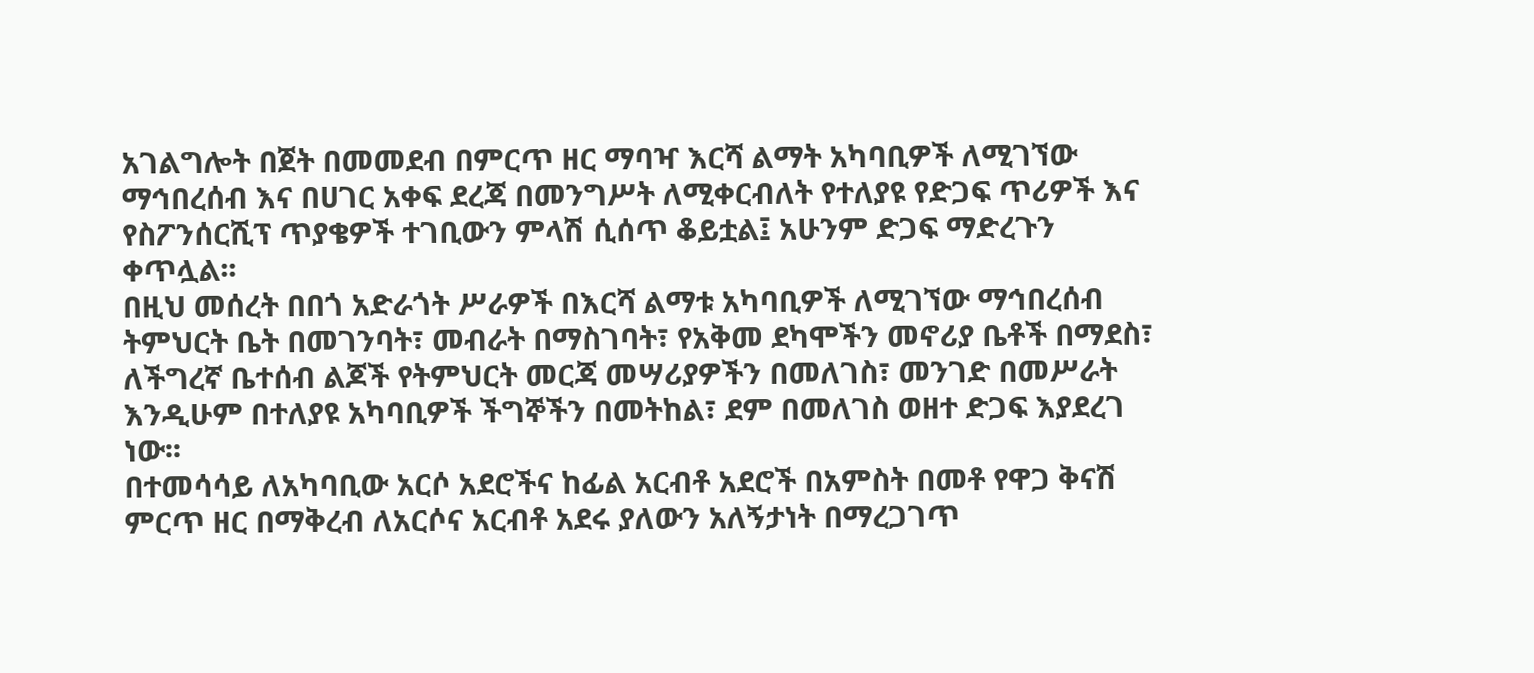አገልግሎት በጀት በመመደብ በምርጥ ዘር ማባዣ እርሻ ልማት አካባቢዎች ለሚገኘው ማኅበረሰብ እና በሀገር አቀፍ ደረጃ በመንግሥት ለሚቀርብለት የተለያዩ የድጋፍ ጥሪዎች እና የስፖንሰርሺፕ ጥያቄዎች ተገቢውን ምላሽ ሲሰጥ ቆይቷል፤ አሁንም ድጋፍ ማድረጉን ቀጥሏል፡፡
በዚህ መሰረት በበጎ አድራጎት ሥራዎች በእርሻ ልማቱ አካባቢዎች ለሚገኘው ማኅበረሰብ ትምህርት ቤት በመገንባት፣ መብራት በማስገባት፣ የአቅመ ደካሞችን መኖሪያ ቤቶች በማደስ፣ ለችግረኛ ቤተሰብ ልጆች የትምህርት መርጃ መሣሪያዎችን በመለገስ፣ መንገድ በመሥራት እንዲሁም በተለያዩ አካባቢዎች ችግኞችን በመትከል፣ ደም በመለገስ ወዘተ ድጋፍ እያደረገ ነው፡፡
በተመሳሳይ ለአካባቢው አርሶ አደሮችና ከፊል አርብቶ አደሮች በአምስት በመቶ የዋጋ ቅናሽ ምርጥ ዘር በማቅረብ ለአርሶና አርብቶ አደሩ ያለውን አለኝታነት በማረጋገጥ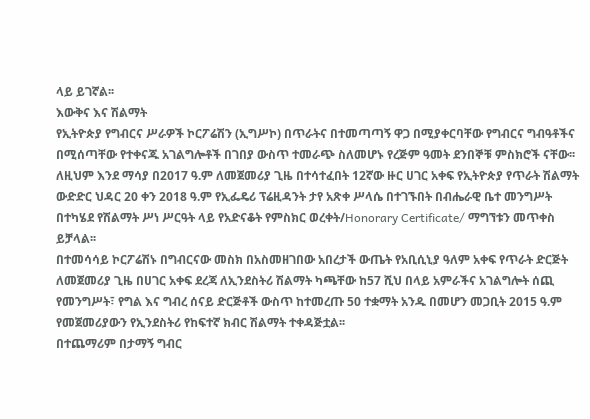ላይ ይገኛል፡፡
እውቅና እና ሽልማት
የኢትዮጵያ የግብርና ሥራዎች ኮርፖሬሽን (ኢግሥኮ) በጥራትና በተመጣጣኝ ዋጋ በሚያቀርባቸው የግብርና ግብዓቶችና በሚሰጣቸው የተቀናጁ አገልግሎቶች በገበያ ውስጥ ተመራጭ ስለመሆኑ የረጅም ዓመት ደንበኞቹ ምስክሮች ናቸው፡፡
ለዚህም እንደ ማሳያ በ2017 ዓ.ም ለመጀመሪያ ጊዜ በተሳተፈበት 12ኛው ዙር ሀገር አቀፍ የኢትዮጵያ የጥራት ሽልማት ውድድር ህዳር 20 ቀን 2018 ዓ.ም የኢፌዴሪ ፕሬዚዳንት ታየ አጽቀ ሥላሴ በተገኙበት በብሔራዊ ቤተ መንግሥት በተካሄደ የሽልማት ሥነ ሥርዓት ላይ የአድናቆት የምስክር ወረቀት/Honorary Certificate/ ማግኘቱን መጥቀስ ይቻላል፡፡
በተመሳሳይ ኮርፖሬሽኑ በግብርናው መስክ በአስመዘገበው አበረታች ውጤት የአቢሲኒያ ዓለም አቀፍ የጥራት ድርጅት ለመጀመሪያ ጊዜ በሀገር አቀፍ ደረጃ ለኢንደስትሪ ሽልማት ካጫቸው ከ57 ሺህ በላይ አምራችና አገልግሎት ሰጪ የመንግሥት፣ የግል እና ግብረ ሰናይ ድርጅቶች ውስጥ ከተመረጡ 50 ተቋማት አንዱ በመሆን መጋቢት 2015 ዓ.ም የመጀመሪያውን የኢንደስትሪ የከፍተኛ ክብር ሽልማት ተቀዳጅቷል፡፡
በተጨማሪም በታማኝ ግብር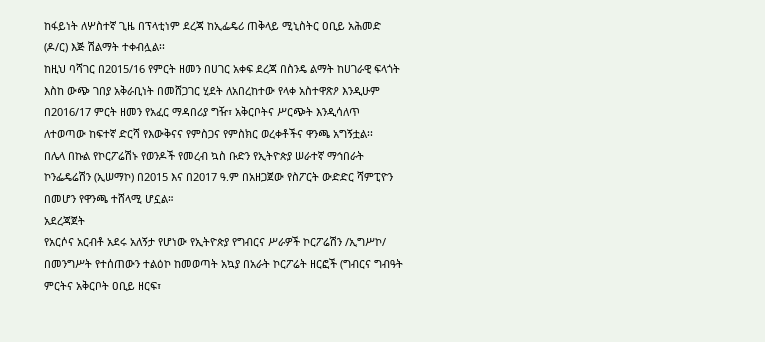ከፋይነት ለሦስተኛ ጊዜ በፕላቲነም ደረጃ ከኢፌዴሪ ጠቅላይ ሚኒስትር ዐቢይ አሕመድ (ዶ/ር) እጅ ሽልማት ተቀብሏል፡፡
ከዚህ ባሻገር በ2015/16 የምርት ዘመን በሀገር አቀፍ ደረጃ በስንዴ ልማት ከሀገራዊ ፍላጎት እስከ ውጭ ገበያ አቅራቢነት በመሸጋገር ሂደት ለአበረከተው የላቀ አስተዋጽዖ እንዲሁም በ2016/17 ምርት ዘመን የአፈር ማዳበሪያ ግዥ፣ አቅርቦትና ሥርጭት እንዲሳለጥ ለተወጣው ከፍተኛ ድርሻ የእውቅናና የምስጋና የምስክር ወረቀቶችና ዋንጫ አግኝቷል፡፡
በሌላ በኩል የኮርፖሬሽኑ የወንዶች የመረብ ኳስ ቡድን የኢትዮጵያ ሠራተኛ ማኅበራት ኮንፌዴሬሽን (ኢሠማኮ) በ2015 እና በ2017 ዓ.ም በአዘጋጀው የስፖርት ውድድር ሻምፒዮን በመሆን የዋንጫ ተሸላሚ ሆኗል።
አደረጃጀት
የአርሶና አርብቶ አደሩ አለኝታ የሆነው የኢትዮጵያ የግብርና ሥራዎች ኮርፖሬሽን /ኢግሥኮ/ በመንግሥት የተሰጠውን ተልዕኮ ከመወጣት አኳያ በአራት ኮርፖሬት ዘርፎች (ግብርና ግብዓት ምርትና አቅርቦት ዐቢይ ዘርፍ፣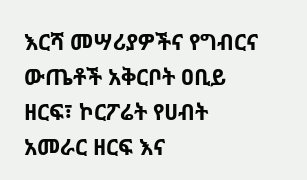እርሻ መሣሪያዎችና የግብርና ውጤቶች አቅርቦት ዐቢይ ዘርፍ፣ ኮርፖሬት የሀብት አመራር ዘርፍ እና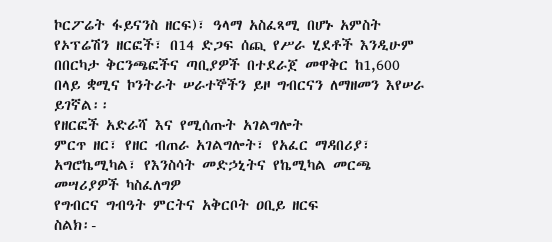ኮርፖሬት ፋይናንስ ዘርፍ)፣ ዓላማ አስፈጻሚ በሆኑ አምስት የኦፕሬሽን ዘርፎች፣ በ14 ድጋፍ ሰጪ የሥራ ሂደቶች እንዲሁም በበርካታ ቅርንጫፎችና ጣቢያዎች በተደራጀ መዋቅር ከ1,600 በላይ ቋሚና ኮንትራት ሠራተኞችን ይዞ ግብርናን ለማዘመን እየሠራ ይገኛል፡፡
የዘርፎች አድራሻ እና የሚሰጡት አገልግሎት
ምርጥ ዘር፣ የዘር ብጠራ አገልግሎት፣ የአፈር ማዳበሪያ፣ አግሮኬሚካል፣ የእንስሳት መድኃኒትና የኬሚካል መርጫ መሣሪያዎች ካስፈለግዎ
የግብርና ግብዓት ምርትና አቅርቦት ዐቢይ ዘርፍ
ስልክ፡-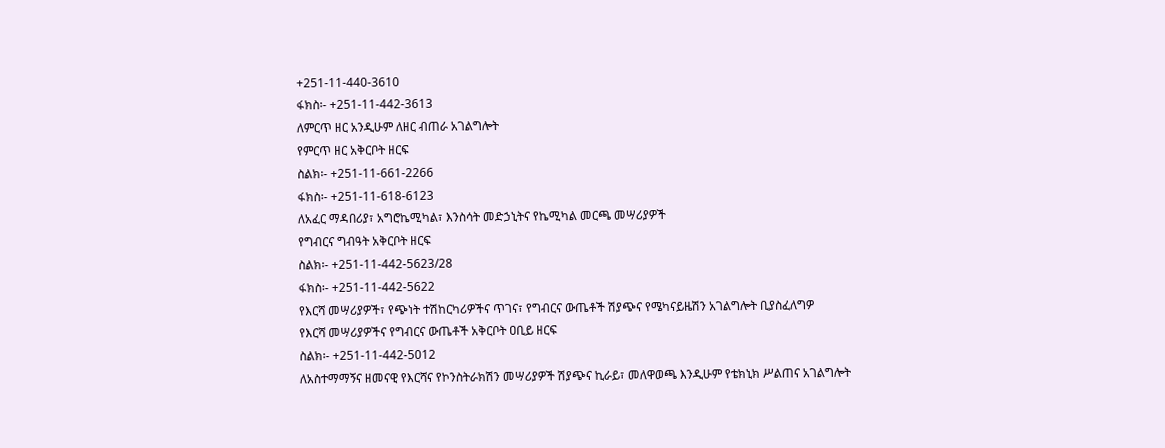+251-11-440-3610
ፋክስ፡- +251-11-442-3613
ለምርጥ ዘር አንዲሁም ለዘር ብጠራ አገልግሎት
የምርጥ ዘር አቅርቦት ዘርፍ
ስልክ፡- +251-11-661-2266
ፋክስ፡- +251-11-618-6123
ለአፈር ማዳበሪያ፣ አግሮኬሚካል፣ እንስሳት መድኃኒትና የኬሚካል መርጫ መሣሪያዎች
የግብርና ግብዓት አቅርቦት ዘርፍ
ስልክ፡- +251-11-442-5623/28
ፋክስ፡- +251-11-442-5622
የእርሻ መሣሪያዎች፣ የጭነት ተሽከርካሪዎችና ጥገና፣ የግብርና ውጤቶች ሽያጭና የሜካናይዜሽን አገልግሎት ቢያስፈለግዎ
የእርሻ መሣሪያዎችና የግብርና ውጤቶች አቅርቦት ዐቢይ ዘርፍ
ስልክ፡- +251-11-442-5012
ለአስተማማኝና ዘመናዊ የእርሻና የኮንስትራክሽን መሣሪያዎች ሽያጭና ኪራይ፣ መለዋወጫ እንዲሁም የቴክኒክ ሥልጠና አገልግሎት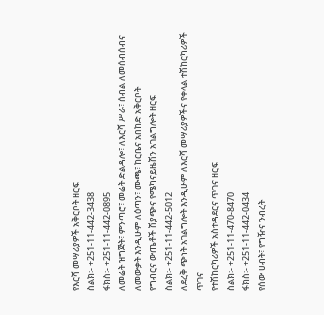የእርሻ መሣሪያዎች አቅርቦት ዘርፍ
ስልክ፡- +251-11-442-3438
ፋክስ፡- +251-11-442-0895
ለመሬት ዝግጅት፣ ምንጣሮ፣ መሬት ድልዳሎ፣ ለእርሻ ሥራ፣ ሰብል ለመሰብሰብና ለመውቃት እንዲሁም ለዕጣን፣ ሙጫ፣ ከርቤና አበከድ አቅርቦት
የግብርና ውጤቶች ሽያጭና የሜካናይዜሽን አገልግሎት ዘርፍ
ስልክ፡- +251-11-442-5012
ለደረቅ ጭነት አገልግሎት እንዲሁም ለእርሻ መሣሪያዎችና የቀላል ተሽከርካሪዎች ጥገና
የተሽከርካሪዎች አስተዳደርና ጥገና ዘርፍ
ስልክ፡- +251-11-470-8470
ፋክስ፡- +251-11-442-0434
የሰው ሀብት፣ የግዥና ንብረት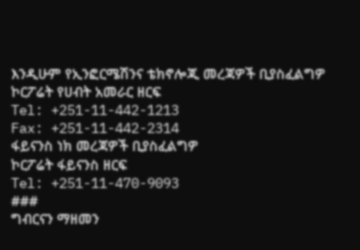እንዲሁም የኢንፎርሜሽንና ቴክኖሎጂ መረጃዎች ቢያስፈልግዎ
ኮርፖሬት የሀብት አመራር ዘርፍ
Tel: +251-11-442-1213
Fax: +251-11-442-2314
ፋይናንስ ነክ መረጃዎች ቢያስፈልግዎ
ኮርፖሬት ፋይናንስ ዘርፍ
Tel: +251-11-470-9093
###
ግብርናን ማዘመን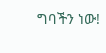ግባችን ነው!